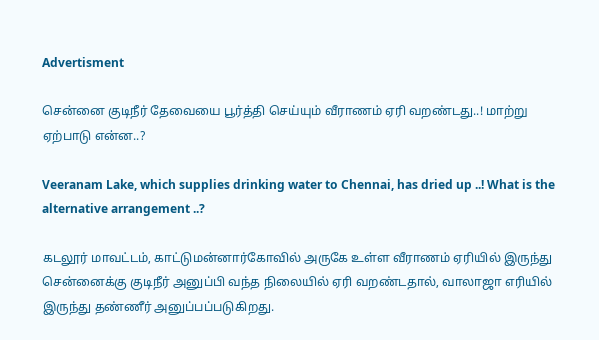Advertisment

சென்னை குடிநீர் தேவையை பூர்த்தி செய்யும் வீராணம் ஏரி வறண்டது..! மாற்று ஏற்பாடு என்ன..?

Veeranam Lake, which supplies drinking water to Chennai, has dried up ..! What is the alternative arrangement ..?

கடலூர் மாவட்டம், காட்டுமன்னார்கோவில் அருகே உள்ள வீராணம் ஏரியில் இருந்து சென்னைக்கு குடிநீர் அனுப்பி வந்த நிலையில் ஏரி வறண்டதால், வாலாஜா எரியில் இருந்து தண்ணீர் அனுப்பப்படுகிறது.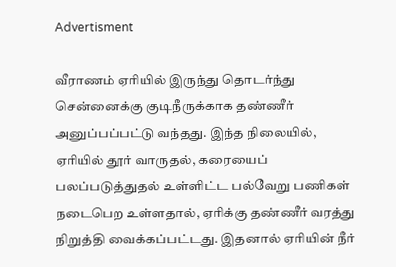Advertisment

வீராணம் ஏரியில் இருந்து தொடர்ந்து சென்னைக்கு குடிநீருக்காக தண்ணீர் அனுப்பப்பட்டு வந்தது. இந்த நிலையில், ஏரியில் தூர் வாருதல், கரையைப் பலப்படுத்துதல் உள்ளிட்ட பல்வேறு பணிகள் நடைபெற உள்ளதால், ஏரிக்கு தண்ணீர் வரத்து நிறுத்தி வைக்கப்பட்டது. இதனால் ஏரியின் நீர்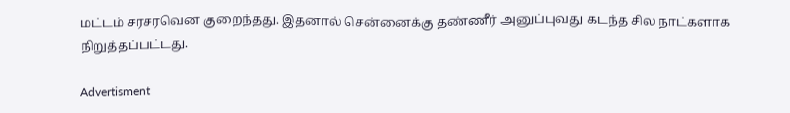மட்டம் சரசரவென குறைந்தது. இதனால் சென்னைக்கு தண்ணீர் அனுப்புவது கடந்த சில நாட்களாக நிறுத்தப்பட்டது.

Advertisment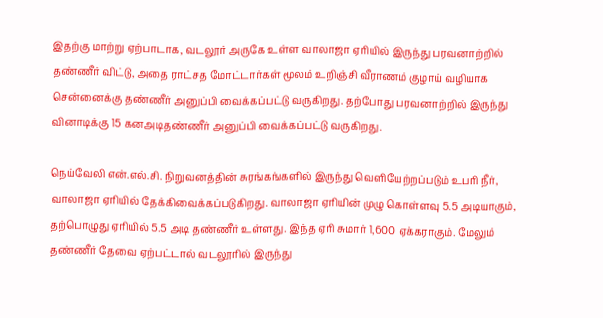இதற்கு மாற்று ஏற்பாடாக, வடலூர் அருகே உள்ள வாலாஜா ஏரியில் இருந்து பரவனாற்றில் தண்ணீர் விட்டு, அதை ராட்சத மோட்டார்கள் மூலம் உறிஞ்சி வீராணம் குழாய் வழியாக சென்னைக்கு தண்ணீர் அனுப்பி வைக்கப்பட்டு வருகிறது. தற்போது பரவனாற்றில் இருந்து வினாடிக்கு 15 கனஅடிதண்ணீர் அனுப்பி வைக்கப்பட்டு வருகிறது.

நெய்வேலி என்.எல்.சி. நிறுவனத்தின் சுரங்கங்களில் இருந்து வெளியேற்றப்படும் உபரி நீர், வாலாஜா ஏரியில் தேக்கிவைக்கப்படுகிறது. வாலாஜா ஏரியின் முழு கொள்ளவு 5.5 அடியாகும், தற்பொழுது ஏரியில் 5.5 அடி தண்ணீர் உள்ளது. இந்த ஏரி சுமார் 1,600 ஏக்கராகும். மேலும் தண்ணீர் தேவை ஏற்பட்டால் வடலூரில் இருந்து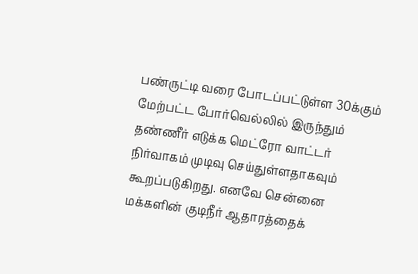பண்ருட்டி வரை போடப்பட்டுள்ள 30க்கும் மேற்பட்ட போர்வெல்லில் இருந்தும் தண்ணீர் எடுக்க மெட்ரோ வாட்டர் நிர்வாகம் முடிவு செய்துள்ளதாகவும் கூறப்படுகிறது. எனவே சென்னை மக்களின் குடிநீர் ஆதாரத்தைக்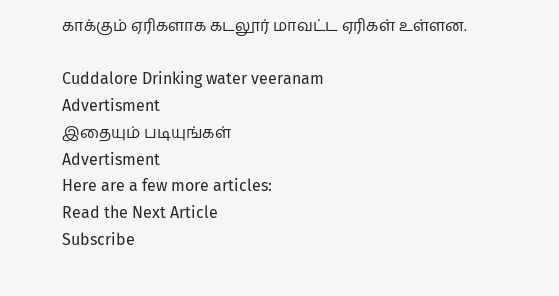காக்கும் ஏரிகளாக கடலூர் மாவட்ட ஏரிகள் உள்ளன.

Cuddalore Drinking water veeranam
Advertisment
இதையும் படியுங்கள்
Advertisment
Here are a few more articles:
Read the Next Article
Subscribe